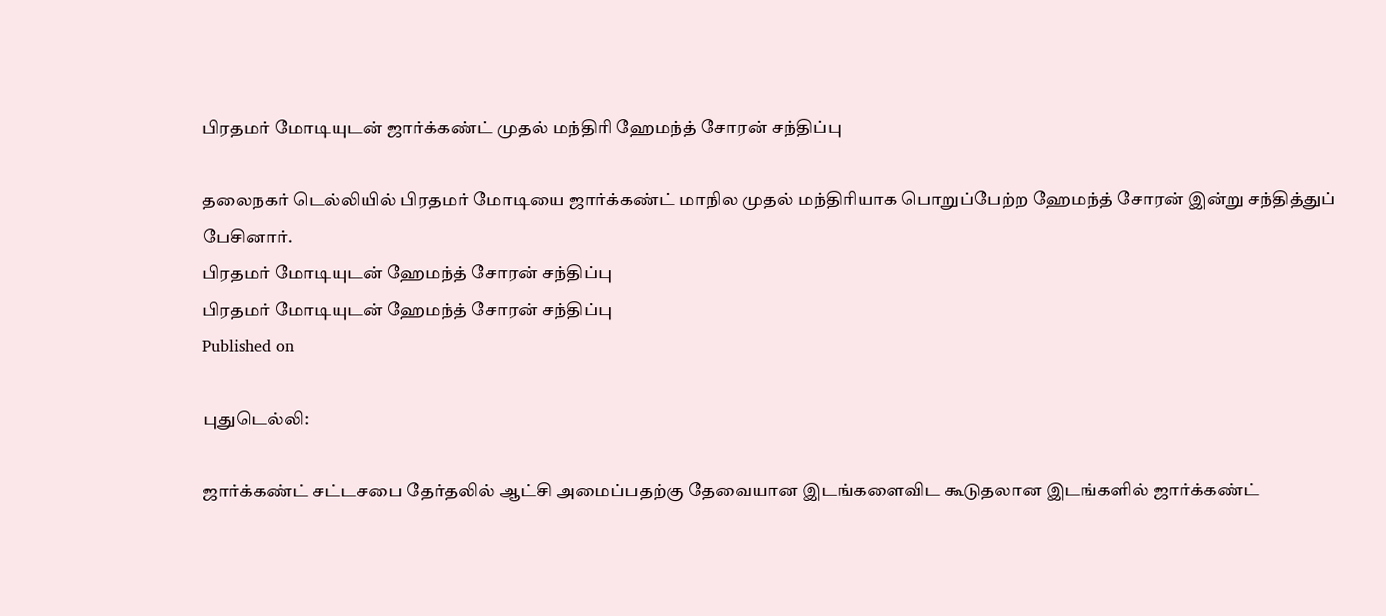பிரதமர் மோடியுடன் ஜார்க்கண்ட் முதல் மந்திரி ஹேமந்த் சோரன் சந்திப்பு

தலைநகர் டெல்லியில் பிரதமர் மோடியை ஜார்க்கண்ட் மாநில முதல் மந்திரியாக பொறுப்பேற்ற ஹேமந்த் சோரன் இன்று சந்தித்துப் பேசினார்.
பிரதமர் மோடியுடன் ஹேமந்த் சோரன் சந்திப்பு
பிரதமர் மோடியுடன் ஹேமந்த் சோரன் சந்திப்பு
Published on

புதுடெல்லி:

ஜார்க்கண்ட் சட்டசபை தேர்தலில் ஆட்சி அமைப்பதற்கு தேவையான இடங்களைவிட கூடுதலான இடங்களில் ஜார்க்கண்ட்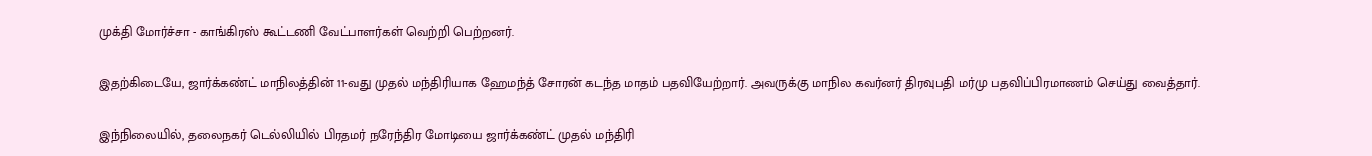முக்தி மோர்ச்சா - காங்கிரஸ் கூட்டணி வேட்பாளர்கள் வெற்றி பெற்றனர்.

இதற்கிடையே, ஜார்க்கண்ட் மாநிலத்தின் 11-வது முதல் மந்திரியாக ஹேமந்த் சோரன் கடந்த மாதம் பதவியேற்றார். அவருக்கு மாநில கவர்னர் திரவுபதி மர்மு பதவிப்பிரமாணம் செய்து வைத்தார்.

இந்நிலையில், தலைநகர் டெல்லியில் பிரதமர் நரேந்திர மோடியை ஜார்க்கண்ட் முதல் மந்திரி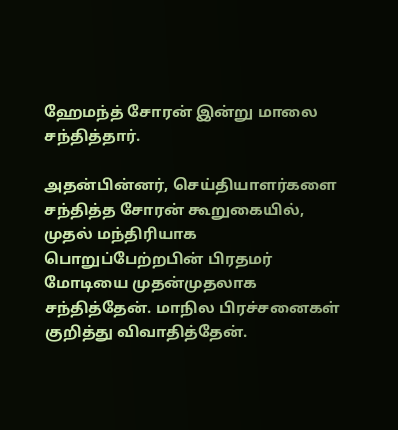ஹேமந்த் சோரன் இன்று மாலை சந்தித்தார்.

அதன்பின்னர், செய்தியாளர்களை சந்தித்த சோரன் கூறுகையில், முதல் மந்திரியாக பொறுப்பேற்றபின் பிரதமர் மோடியை முதன்முதலாக சந்தித்தேன். மாநில பிரச்சனைகள் குறித்து விவாதித்தேன்.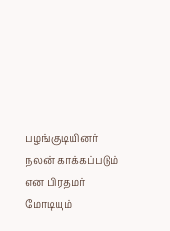பழங்குடியினர் நலன் காக்கப்படும் என பிரதமர் மோடியும்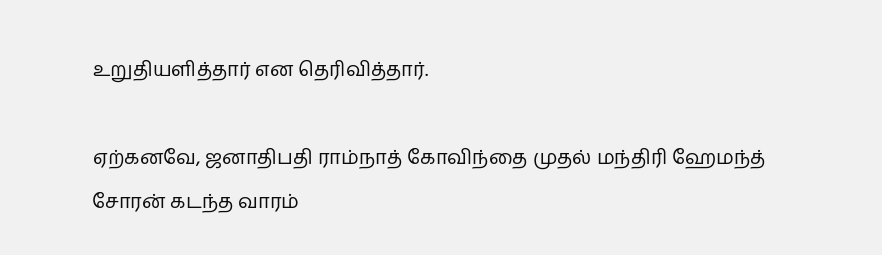உறுதியளித்தார் என தெரிவித்தார்.

ஏற்கனவே, ஜனாதிபதி ராம்நாத் கோவிந்தை முதல் மந்திரி ஹேமந்த் சோரன் கடந்த வாரம்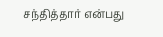சந்தித்தார் என்பது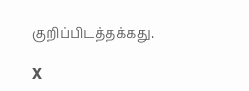குறிப்பிடத்தக்கது.

X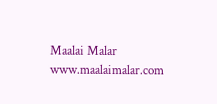Maalai Malar
www.maalaimalar.com